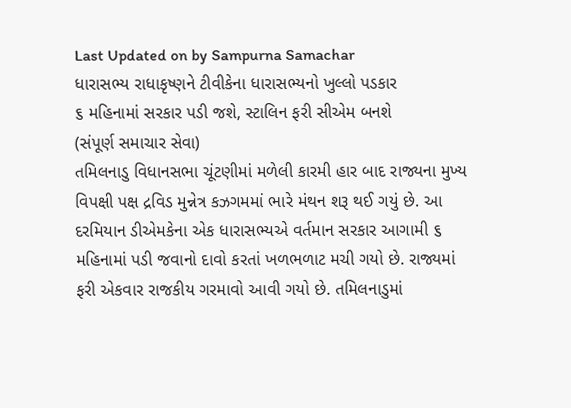Last Updated on by Sampurna Samachar
ધારાસભ્ય રાધાકૃષ્ણને ટીવીકેના ધારાસભ્યનો ખુલ્લો પડકાર
૬ મહિનામાં સરકાર પડી જશે, સ્ટાલિન ફરી સીએમ બનશે
(સંપૂર્ણ સમાચાર સેવા)
તમિલનાડુ વિધાનસભા ચૂંટણીમાં મળેલી કારમી હાર બાદ રાજ્યના મુખ્ય વિપક્ષી પક્ષ દ્રવિડ મુન્નેત્ર કઝગમમાં ભારે મંથન શરૂ થઈ ગયું છે. આ દરમિયાન ડીએમકેના એક ધારાસભ્યએ વર્તમાન સરકાર આગામી ૬ મહિનામાં પડી જવાનો દાવો કરતાં ખળભળાટ મચી ગયો છે. રાજ્યમાં ફરી એકવાર રાજકીય ગરમાવો આવી ગયો છે. તમિલનાડુમાં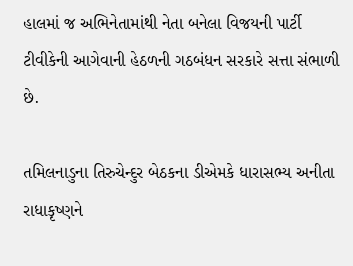હાલમાં જ અભિનેતામાંથી નેતા બનેલા વિજયની પાર્ટી ટીવીકેની આગેવાની હેઠળની ગઠબંધન સરકારે સત્તા સંભાળી છે.

તમિલનાડુના તિરુચેન્દુર બેઠકના ડીએમકે ધારાસભ્ય અનીતા રાધાકૃષ્ણને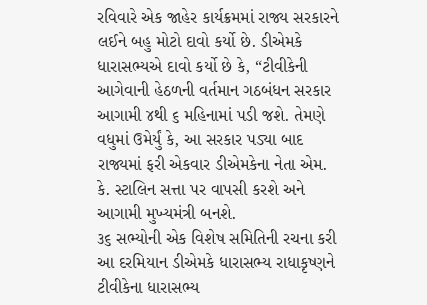રવિવારે એક જાહેર કાર્યક્રમમાં રાજ્ય સરકારને લઈને બહુ મોટો દાવો કર્યો છે. ડીએમકે ધારાસભ્યએ દાવો કર્યો છે કે, “ટીવીકેની આગેવાની હેઠળની વર્તમાન ગઠબંધન સરકાર આગામી ૪થી ૬ મહિનામાં પડી જશે. તેમણે વધુમાં ઉમેર્યું કે, આ સરકાર પડ્યા બાદ રાજ્યમાં ફરી એકવાર ડીએમકેના નેતા એમ. કે. સ્ટાલિન સત્તા પર વાપસી કરશે અને આગામી મુખ્યમંત્રી બનશે.
૩૬ સભ્યોની એક વિશેષ સમિતિની રચના કરી
આ દરમિયાન ડીએમકે ધારાસભ્ય રાધાકૃષ્ણને ટીવીકેના ધારાસભ્ય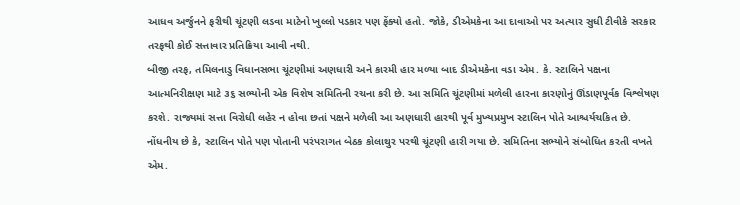આધવ અર્જુનને ફરીથી ચૂંટણી લડવા માટેનો ખુલ્લો પડકાર પણ ફેંક્યો હતો. જોકે, ડીએમકેના આ દાવાઓ પર અત્યાર સુધી ટીવીકે સરકાર તરફથી કોઈ સત્તાવાર પ્રતિક્રિયા આવી નથી.
બીજી તરફ, તમિલનાડુ વિધાનસભા ચૂંટણીમાં અણધારી અને કારમી હાર મળ્યા બાદ ડીએમકેના વડા એમ. કે. સ્ટાલિને પક્ષના આત્મનિરીક્ષણ માટે ૩૬ સભ્યોની એક વિશેષ સમિતિની રચના કરી છે. આ સમિતિ ચૂંટણીમાં મળેલી હારના કારણોનું ઊંડાણપૂર્વક વિશ્લેષણ કરશે. રાજ્યમાં સત્તા વિરોધી લહેર ન હોવા છતાં પક્ષને મળેલી આ અણધારી હારથી પૂર્વ મુખ્યપ્રમુખ સ્ટાલિન પોતે આશ્ચર્યચકિત છે.
નોંધનીય છે કે, સ્ટાલિન પોતે પણ પોતાની પરંપરાગત બેઠક કોલાથુર પરથી ચૂંટણી હારી ગયા છે. સમિતિના સભ્યોને સંબોધિત કરતી વખતે એમ.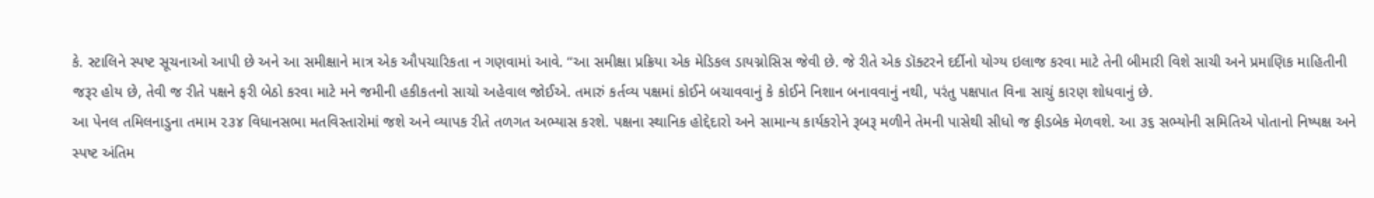કે. સ્ટાલિને સ્પષ્ટ સૂચનાઓ આપી છે અને આ સમીક્ષાને માત્ર એક ઔપચારિકતા ન ગણવામાં આવે. “આ સમીક્ષા પ્રક્રિયા એક મેડિકલ ડાયગ્નોસિસ જેવી છે. જે રીતે એક ડૉક્ટરને દર્દીનો યોગ્ય ઇલાજ કરવા માટે તેની બીમારી વિશે સાચી અને પ્રમાણિક માહિતીની જરૂર હોય છે, તેવી જ રીતે પક્ષને ફરી બેઠો કરવા માટે મને જમીની હકીકતનો સાચો અહેવાલ જોઈએ. તમારું કર્તવ્ય પક્ષમાં કોઈને બચાવવાનું કે કોઈને નિશાન બનાવવાનું નથી, પરંતુ પક્ષપાત વિના સાચું કારણ શોધવાનું છે.
આ પેનલ તમિલનાડુના તમામ ૨૩૪ વિધાનસભા મતવિસ્તારોમાં જશે અને વ્યાપક રીતે તળગત અભ્યાસ કરશે. પક્ષના સ્થાનિક હોદ્દેદારો અને સામાન્ય કાર્યકરોને રૂબરૂ મળીને તેમની પાસેથી સીધો જ ફીડબેક મેળવશે. આ ૩૬ સભ્યોની સમિતિએ પોતાનો નિષ્પક્ષ અને સ્પષ્ટ અંતિમ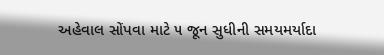અહેવાલ સોંપવા માટે ૫ જૂન સુધીની સમયમર્યાદા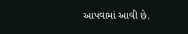આપવામાં આવી છે.